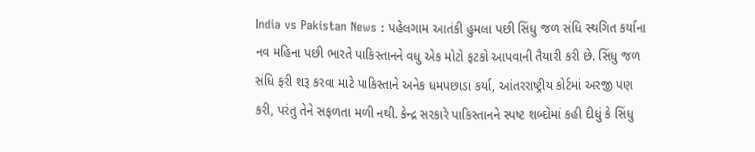India vs Pakistan News : પહેલગામ આતંકી હુમલા પછી સિંધુ જળ સંધિ સ્થગિત કર્યાના નવ મહિના પછી ભારતે પાકિસ્તાનને વધુ એક મોટો ફટકો આપવાની તૈયારી કરી છે. સિંધુ જળ સંધિ ફરી શરૂ કરવા માટે પાકિસ્તાને અનેક ધમપછાડા કર્યા, આંતરરાષ્ટ્રીય કોર્ટમાં અરજી પણ કરી, પરંતુ તેને સફળતા મળી નથી. કેન્દ્ર સરકારે પાકિસ્તાનને સ્પષ્ટ શબ્દોમાં કહી દીધું કે સિંધુ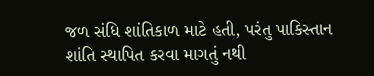જળ સંધિ શાંતિકાળ માટે હતી, પરંતુ પાકિસ્તાન શાંતિ સ્થાપિત કરવા માગતું નથી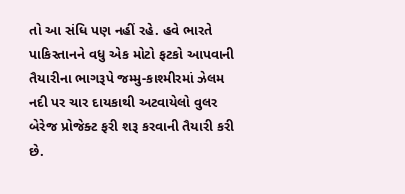તો આ સંધિ પણ નહીં રહે. હવે ભારતે પાકિસ્તાનને વધુ એક મોટો ફટકો આપવાની તૈયારીના ભાગરૂપે જમ્મુ-કાશ્મીરમાં ઝેલમ નદી પર ચાર દાયકાથી અટવાયેલો વુલર બેરેજ પ્રોજેક્ટ ફરી શરૂ કરવાની તૈયારી કરી છે.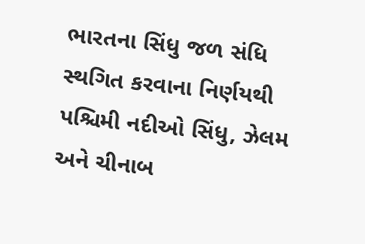ભારતના સિંધુ જળ સંધિ સ્થગિત કરવાના નિર્ણયથી પશ્ચિમી નદીઓ સિંધુ, ઝેલમ અને ચીનાબ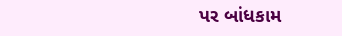પર બાંધકામ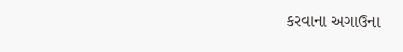કરવાના અગાઉના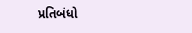પ્રતિબંધો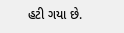હટી ગયા છે.